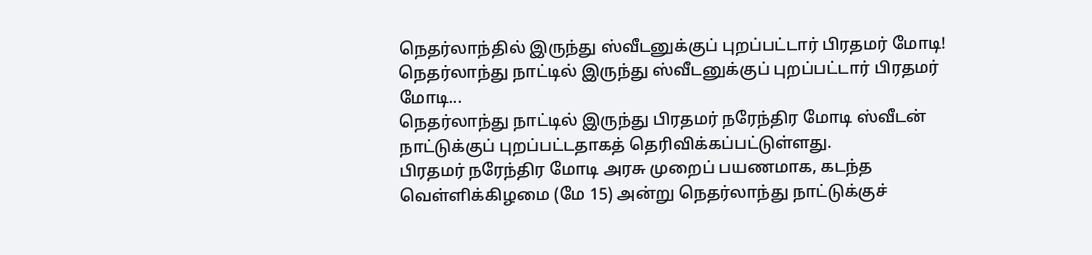நெதர்லாந்தில் இருந்து ஸ்வீடனுக்குப் புறப்பட்டார் பிரதமர் மோடி!
நெதர்லாந்து நாட்டில் இருந்து ஸ்வீடனுக்குப் புறப்பட்டார் பிரதமர் மோடி...
நெதர்லாந்து நாட்டில் இருந்து பிரதமர் நரேந்திர மோடி ஸ்வீடன் நாட்டுக்குப் புறப்பட்டதாகத் தெரிவிக்கப்பட்டுள்ளது.
பிரதமர் நரேந்திர மோடி அரசு முறைப் பயணமாக, கடந்த வெள்ளிக்கிழமை (மே 15) அன்று நெதர்லாந்து நாட்டுக்குச்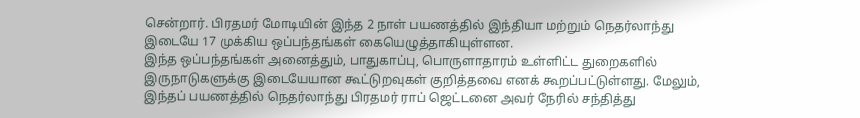சென்றார். பிரதமர் மோடியின் இந்த 2 நாள் பயணத்தில் இந்தியா மற்றும் நெதர்லாந்து இடையே 17 முக்கிய ஒப்பந்தங்கள் கையெழுத்தாகியுள்ளன.
இந்த ஒப்பந்தங்கள் அனைத்தும், பாதுகாப்பு, பொருளாதாரம் உள்ளிட்ட துறைகளில் இருநாடுகளுக்கு இடையேயான கூட்டுறவுகள் குறித்தவை எனக் கூறப்பட்டுள்ளது. மேலும், இந்தப் பயணத்தில் நெதர்லாந்து பிரதமர் ராப் ஜெட்டனை அவர் நேரில் சந்தித்து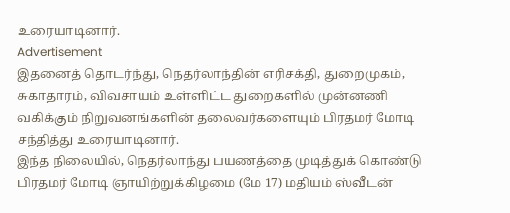உரையாடினார்.
Advertisement
இதனைத் தொடர்ந்து, நெதர்லாந்தின் எரிசக்தி, துறைமுகம், சுகாதாரம், விவசாயம் உள்ளிட்ட துறைகளில் முன்னணி வகிக்கும் நிறுவனங்களின் தலைவர்களையும் பிரதமர் மோடி சந்தித்து உரையாடினார்.
இந்த நிலையில், நெதர்லாந்து பயணத்தை முடித்துக் கொண்டு பிரதமர் மோடி ஞாயிற்றுக்கிழமை (மே 17) மதியம் ஸ்வீடன்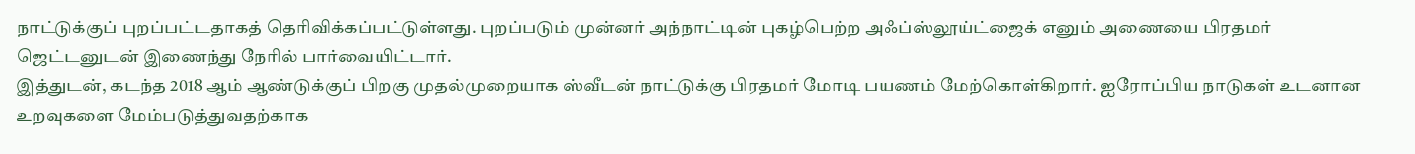நாட்டுக்குப் புறப்பட்டதாகத் தெரிவிக்கப்பட்டுள்ளது. புறப்படும் முன்னர் அந்நாட்டின் புகழ்பெற்ற அஃப்ஸ்லூய்ட்ஜைக் எனும் அணையை பிரதமர் ஜெட்டனுடன் இணைந்து நேரில் பார்வையிட்டார்.
இத்துடன், கடந்த 2018 ஆம் ஆண்டுக்குப் பிறகு முதல்முறையாக ஸ்வீடன் நாட்டுக்கு பிரதமர் மோடி பயணம் மேற்கொள்கிறார். ஐரோப்பிய நாடுகள் உடனான உறவுகளை மேம்படுத்துவதற்காக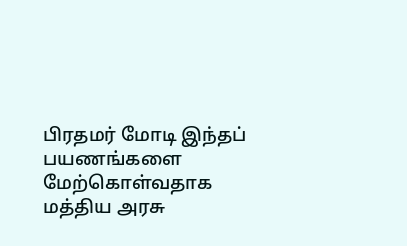பிரதமர் மோடி இந்தப் பயணங்களை மேற்கொள்வதாக மத்திய அரசு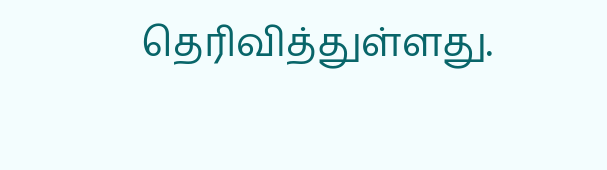தெரிவித்துள்ளது.